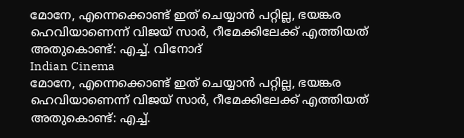മോനേ, എന്നെക്കൊണ്ട് ഇത് ചെയ്യാന്‍ പറ്റില്ല, ഭയങ്കര ഹെവിയാണെന്ന് വിജയ് സാര്‍, റീമേക്കിലേക്ക് എത്തിയത് അതുകൊണ്ട്: എച്ച്. വിനോദ്
Indian Cinema
മോനേ, എന്നെക്കൊണ്ട് ഇത് ചെയ്യാന്‍ പറ്റില്ല, ഭയങ്കര ഹെവിയാണെന്ന് വിജയ് സാര്‍, റീമേക്കിലേക്ക് എത്തിയത് അതുകൊണ്ട്: എച്ച്.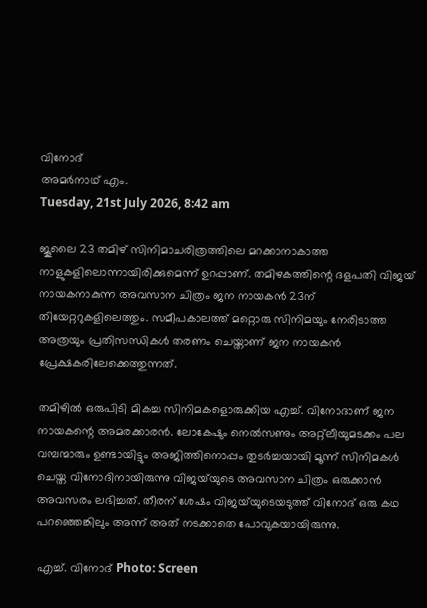വിനോദ്
അമര്‍നാഥ് എം.
Tuesday, 21st July 2026, 8:42 am

ജൂലൈ 23 തമിഴ് സിനിമാചരിത്രത്തിലെ മറക്കാനാകാത്ത നാളുകളിലൊന്നായിരിക്കുമെന്ന് ഉറപ്പാണ്. തമിഴകത്തിന്റെ ദളപതി വിജയ് നായകനാകുന്ന അവസാന ചിത്രം ജന നായകന്‍ 23ന് തിയേറ്ററുകളിലെത്തും. സമീപകാലത്ത് മറ്റൊരു സിനിമയും നേരിടാത്ത അത്രയും പ്രതിസന്ധികള്‍ തരണം ചെയ്താണ് ജന നായകന്‍ പ്രേക്ഷകരിലേക്കെത്തുന്നത്.

തമിഴില്‍ ഒരുപിടി മികച്ച സിനിമകളൊരുക്കിയ എച്ച്. വിനോദാണ് ജന നായകന്റെ അമരക്കാരന്‍. ലോകേഷും നെല്‍സണും അറ്റ്‌ലീയുമടക്കം പല വമ്പന്മാരും ഉണ്ടായിട്ടും അജിത്തിനൊപ്പം തുടര്‍ച്ചയായി മൂന്ന് സിനിമകള്‍ ചെയ്ത വിനോദിനായിരുന്നു വിജയ്‌യുടെ അവസാന ചിത്രം ഒരുക്കാന്‍ അവസരം ലഭിച്ചത്. തീരന് ശേഷം വിജയ്‌യുടെയടുത്ത് വിനോദ് ഒരു കഥ പറഞ്ഞെങ്കിലും അന്ന് അത് നടക്കാതെ പോവുകയായിരുന്നു.

എച്ച്. വിനോദ് Photo: Screen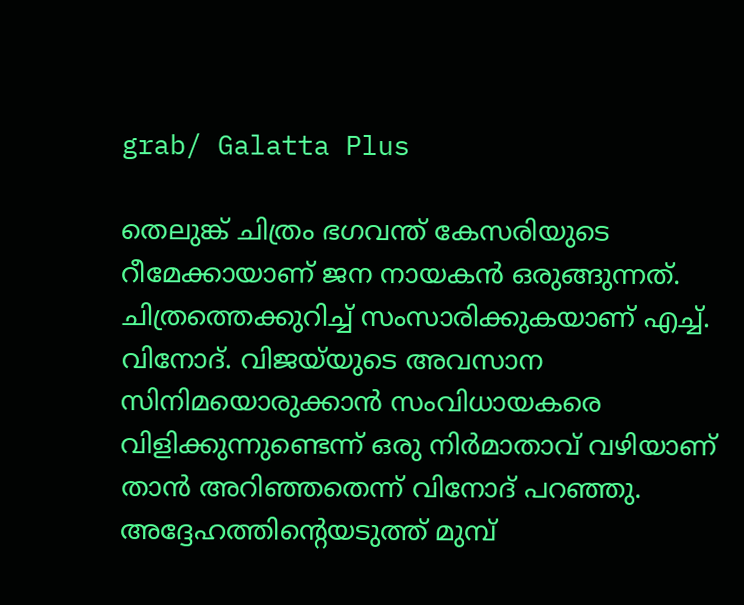grab/ Galatta Plus

തെലുങ്ക് ചിത്രം ഭഗവന്ത് കേസരിയുടെ റീമേക്കായാണ് ജന നായകന്‍ ഒരുങ്ങുന്നത്. ചിത്രത്തെക്കുറിച്ച് സംസാരിക്കുകയാണ് എച്ച്. വിനോദ്. വിജയ്‌യുടെ അവസാന സിനിമയൊരുക്കാന്‍ സംവിധായകരെ വിളിക്കുന്നുണ്ടെന്ന് ഒരു നിര്‍മാതാവ് വഴിയാണ് താന്‍ അറിഞ്ഞതെന്ന് വിനോദ് പറഞ്ഞു. അദ്ദേഹത്തിന്റെയടുത്ത് മുമ്പ്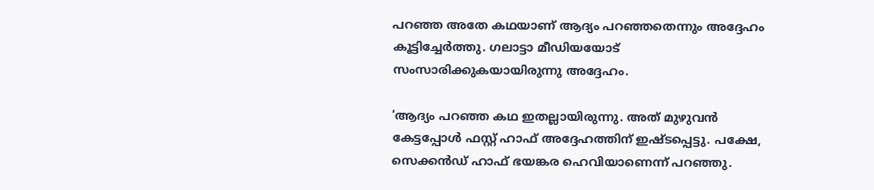പറഞ്ഞ അതേ കഥയാണ് ആദ്യം പറഞ്ഞതെന്നും അദ്ദേഹം കൂട്ടിച്ചേര്‍ത്തു. ഗലാട്ടാ മീഡിയയോട് സംസാരിക്കുകയായിരുന്നു അദ്ദേഹം.

‘ആദ്യം പറഞ്ഞ കഥ ഇതല്ലായിരുന്നു. അത് മുഴുവന്‍ കേട്ടപ്പോള്‍ ഫസ്റ്റ് ഹാഫ് അദ്ദേഹത്തിന് ഇഷ്ടപ്പെട്ടു. പക്ഷേ, സെക്കന്‍ഡ് ഹാഫ് ഭയങ്കര ഹെവിയാണെന്ന് പറഞ്ഞു.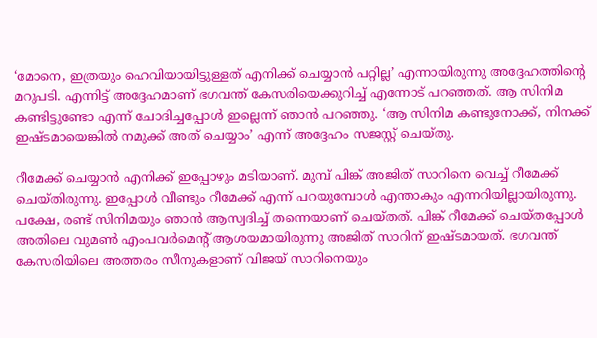‘മോനെ, ഇത്രയും ഹെവിയായിട്ടുള്ളത് എനിക്ക് ചെയ്യാന്‍ പറ്റില്ല’ എന്നായിരുന്നു അദ്ദേഹത്തിന്റെ മറുപടി. എന്നിട്ട് അദ്ദേഹമാണ് ഭഗവന്ത് കേസരിയെക്കുറിച്ച് എന്നോട് പറഞ്ഞത്. ആ സിനിമ കണ്ടിട്ടുണ്ടോ എന്ന് ചോദിച്ചപ്പോള്‍ ഇല്ലെന്ന് ഞാന്‍ പറഞ്ഞു. ‘ആ സിനിമ കണ്ടുനോക്ക്, നിനക്ക് ഇഷ്ടമായെങ്കില്‍ നമുക്ക് അത് ചെയ്യാം’ എന്ന് അദ്ദേഹം സജസ്റ്റ് ചെയ്തു.

റീമേക്ക് ചെയ്യാന്‍ എനിക്ക് ഇപ്പോഴും മടിയാണ്. മുമ്പ് പിങ്ക് അജിത് സാറിനെ വെച്ച് റീമേക്ക് ചെയ്തിരുന്നു. ഇപ്പോള്‍ വീണ്ടും റീമേക്ക് എന്ന് പറയുമ്പോള്‍ എന്താകും എന്നറിയില്ലായിരുന്നു. പക്ഷേ, രണ്ട് സിനിമയും ഞാന്‍ ആസ്വദിച്ച് തന്നെയാണ് ചെയ്തത്. പിങ്ക് റീമേക്ക് ചെയ്തപ്പോള്‍ അതിലെ വുമണ്‍ എംപവര്‍മെന്റ് ആശയമായിരുന്നു അജിത് സാറിന് ഇഷ്ടമായത്. ഭഗവന്ത് കേസരിയിലെ അത്തരം സീനുകളാണ് വിജയ് സാറിനെയും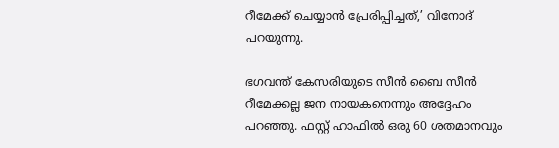റീമേക്ക് ചെയ്യാന്‍ പ്രേരിപ്പിച്ചത്,’ വിനോദ് പറയുന്നു.

ഭഗവന്ത് കേസരിയുടെ സീന്‍ ബൈ സീന്‍ റീമേക്കല്ല ജന നായകനെന്നും അദ്ദേഹം പറഞ്ഞു. ഫസ്റ്റ് ഹാഫില്‍ ഒരു 60 ശതമാനവും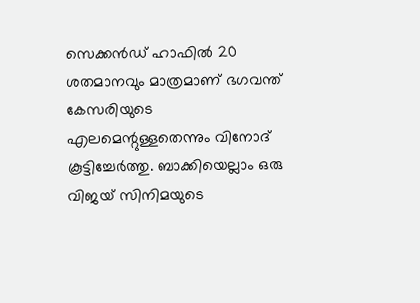സെക്കന്‍ഡ് ഹാഫില്‍ 20 ശതമാനവും മാത്രമാണ് ഭഗവന്ത് കേസരിയുടെ എലമെന്റുള്ളതെന്നും വിനോദ് കൂട്ടിച്ചേര്‍ത്തു. ബാക്കിയെല്ലാം ഒരു വിജയ് സിനിമയുടെ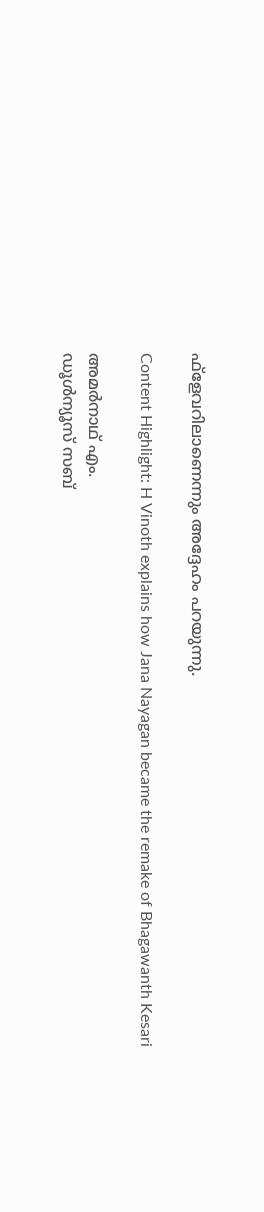ഫ്‌ളേവറിലാണെന്നും അദ്ദേഹം പറയുന്നു.

Content Highlight: H Vinoth explains how Jana Nayagan became the remake of Bhagawanth Kesari

അമര്‍നാഥ് എം.
ഡൂള്‍ന്യൂസ് സബ്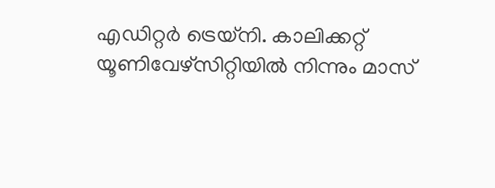എഡിറ്റര്‍ ട്രെയ്‌നി. കാലിക്കറ്റ് യൂണിവേഴ്‌സിറ്റിയില്‍ നിന്നും മാസ്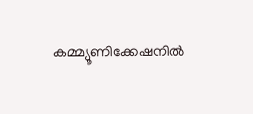കമ്മ്യൂണിക്കേഷനില്‍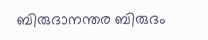ബിരുദാനന്തര ബിരുദം